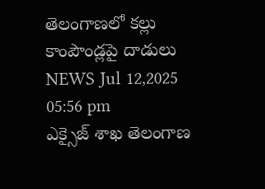తెలంగాణలో కల్లు కాంపౌండ్లపై దాడులు
NEWS Jul 12,2025 05:56 pm
ఎక్సైజ్ శాఖ తెలంగాణ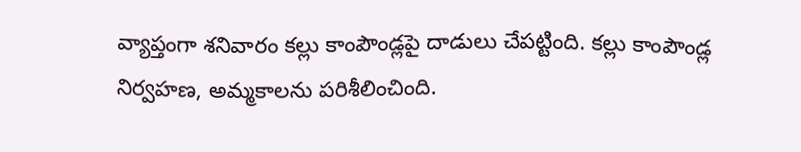వ్యాప్తంగా శనివారం కల్లు కాంపౌండ్లపై దాడులు చేపట్టింది. కల్లు కాంపౌండ్ల నిర్వహణ, అమ్మకాలను పరిశీలించింది.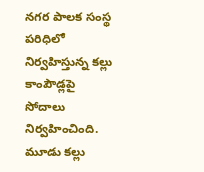నగర పాలక సంస్థ పరిధిలో నిర్వహిస్తున్న కల్లు కాంపౌడ్లపై సోదాలు నిర్వహించింది. మూడు కల్లు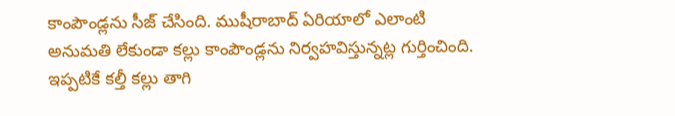కాంపౌండ్లను సీజ్ చేసింది. ముషీరాబాద్ ఏరియాలో ఎలాంటి అనుమతి లేకుండా కల్లు కాంపౌండ్లను నిర్వహవిస్తున్నట్ల గుర్తించింది. ఇప్పటికే కల్తీ కల్లు తాగి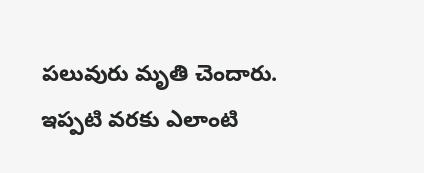పలువురు మృతి చెందారు. ఇప్పటి వరకు ఎలాంటి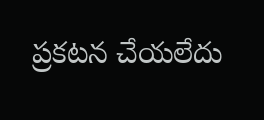ప్రకటన చేయలేదు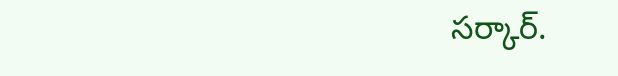సర్కార్.